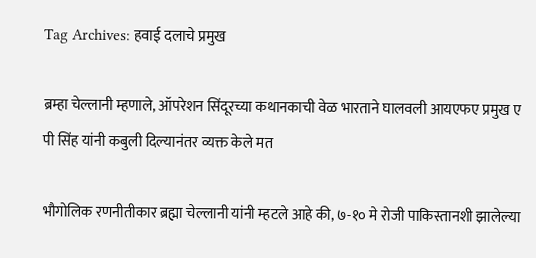Tag Archives: हवाई दलाचे प्रमुख

ब्रम्हा चेल्लानी म्हणाले, ऑपरेशन सिंदूरच्या कथानकाची वेळ भारताने घालवली आयएफए प्रमुख ए पी सिंह यांनी कबुली दिल्यानंतर व्यक्त केले मत

भौगोलिक रणनीतीकार ब्रह्मा चेल्लानी यांनी म्हटले आहे की, ७-१० मे रोजी पाकिस्तानशी झालेल्या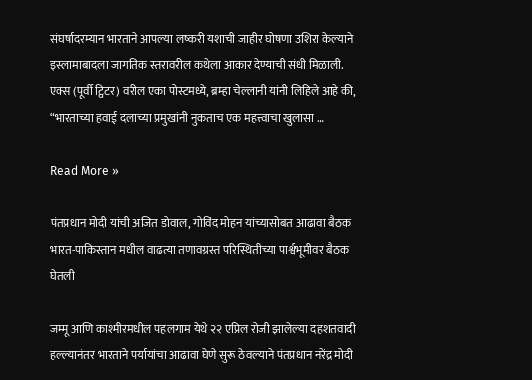संघर्षादरम्यान भारताने आपल्या लष्करी यशाची जाहीर घोषणा उशिरा केल्याने इस्लामाबादला जागतिक स्तरावरील कथेला आकार देण्याची संधी मिळाली. एक्स (पूर्वी ट्विटर) वरील एका पोस्टमध्ये, ब्रम्हा चेल्लानी यांनी लिहिले आहे की, “भारताच्या हवाई दलाच्या प्रमुखांनी नुकताच एक महत्त्वाचा खुलासा …

Read More »

पंतप्रधान मोदी यांची अजित डोवाल, गोविंद मोहन यांच्यासोबत आढावा बैठक भारत-पाकिस्तान मधील वाढत्या तणावग्रस्त परिस्थितीच्या पार्श्वभूमीवर बैठक घेतली

जम्मू आणि काश्मीरमधील पहलगाम येथे २२ एप्रिल रोजी झालेल्या दहशतवादी हल्ल्यानंतर भारताने पर्यायांचा आढावा घेणे सुरू ठेवल्याने पंतप्रधान नरेंद्र मोदी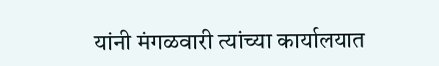यांनी मंगळवारी त्यांच्या कार्यालयात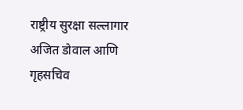राष्ट्रीय सुरक्षा सल्लागार अजित डोवाल आणि गृहसचिव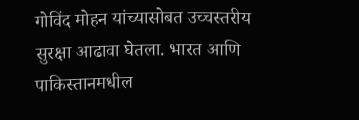गोविंद मोहन यांच्यासोबत उच्चस्तरीय सुरक्षा आढावा घेतला. भारत आणि पाकिस्तानमधील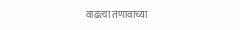वाढत्या तणावाच्या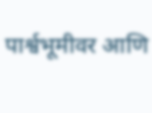पार्श्वभूमीवर आणि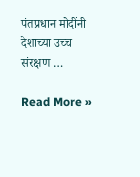पंतप्रधान मोदींनी देशाच्या उच्च संरक्षण …

Read More »